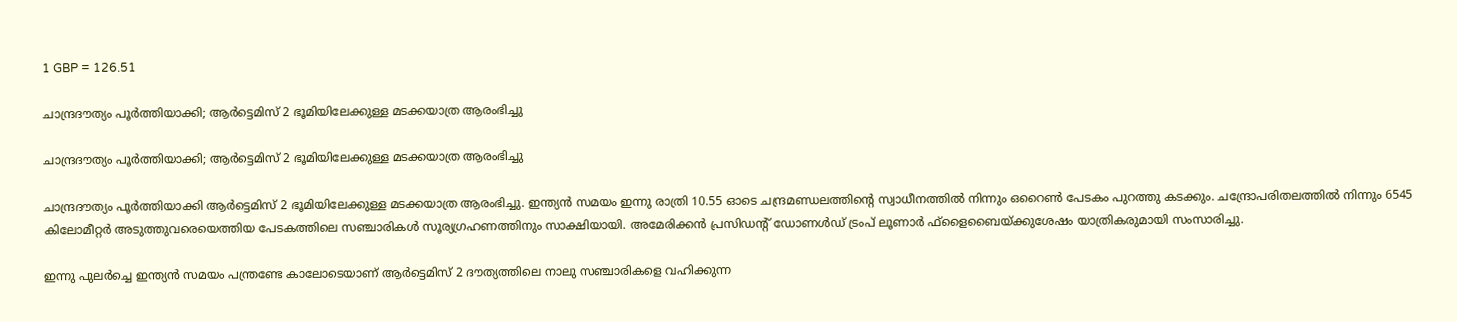1 GBP = 126.51

ചാന്ദ്രദൗത്യം പൂര്‍ത്തിയാക്കി; ആര്‍ട്ടെമിസ് 2 ഭൂമിയിലേക്കുള്ള മടക്കയാത്ര ആരംഭിച്ചു

ചാന്ദ്രദൗത്യം പൂര്‍ത്തിയാക്കി; ആര്‍ട്ടെമിസ് 2 ഭൂമിയിലേക്കുള്ള മടക്കയാത്ര ആരംഭിച്ചു

ചാന്ദ്രദൗത്യം പൂര്‍ത്തിയാക്കി ആര്‍ട്ടെമിസ് 2 ഭൂമിയിലേക്കുള്ള മടക്കയാത്ര ആരംഭിച്ചു. ഇന്ത്യന്‍ സമയം ഇന്നു രാത്രി 10.55 ഓടെ ചന്ദ്രമണ്ഡലത്തിന്റെ സ്വാധീനത്തില്‍ നിന്നും ഒറൈണ്‍ പേടകം പുറത്തു കടക്കും. ചന്ദ്രോപരിതലത്തില്‍ നിന്നും 6545 കിലോമീറ്റര്‍ അടുത്തുവരെയെത്തിയ പേടകത്തിലെ സഞ്ചാരികള്‍ സൂര്യഗ്രഹണത്തിനും സാക്ഷിയായി. അമേരിക്കന്‍ പ്രസിഡന്റ് ഡോണള്‍ഡ് ട്രംപ് ലൂണാര്‍ ഫ്ളൈബൈയ്ക്കുശേഷം യാത്രികരുമായി സംസാരിച്ചു.

ഇന്നു പുലര്‍ച്ചെ ഇന്ത്യന്‍ സമയം പന്ത്രണ്ടേ കാലോടെയാണ് ആര്‍ട്ടെമിസ് 2 ദൗത്യത്തിലെ നാലു സഞ്ചാരികളെ വഹിക്കുന്ന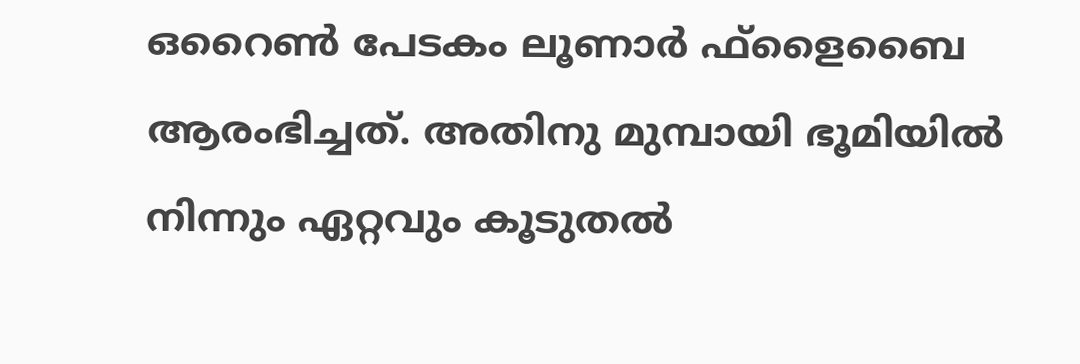ഒറൈണ്‍ പേടകം ലൂണാര്‍ ഫ്ളൈബൈ ആരംഭിച്ചത്. അതിനു മുമ്പായി ഭൂമിയില്‍ നിന്നും ഏറ്റവും കൂടുതല്‍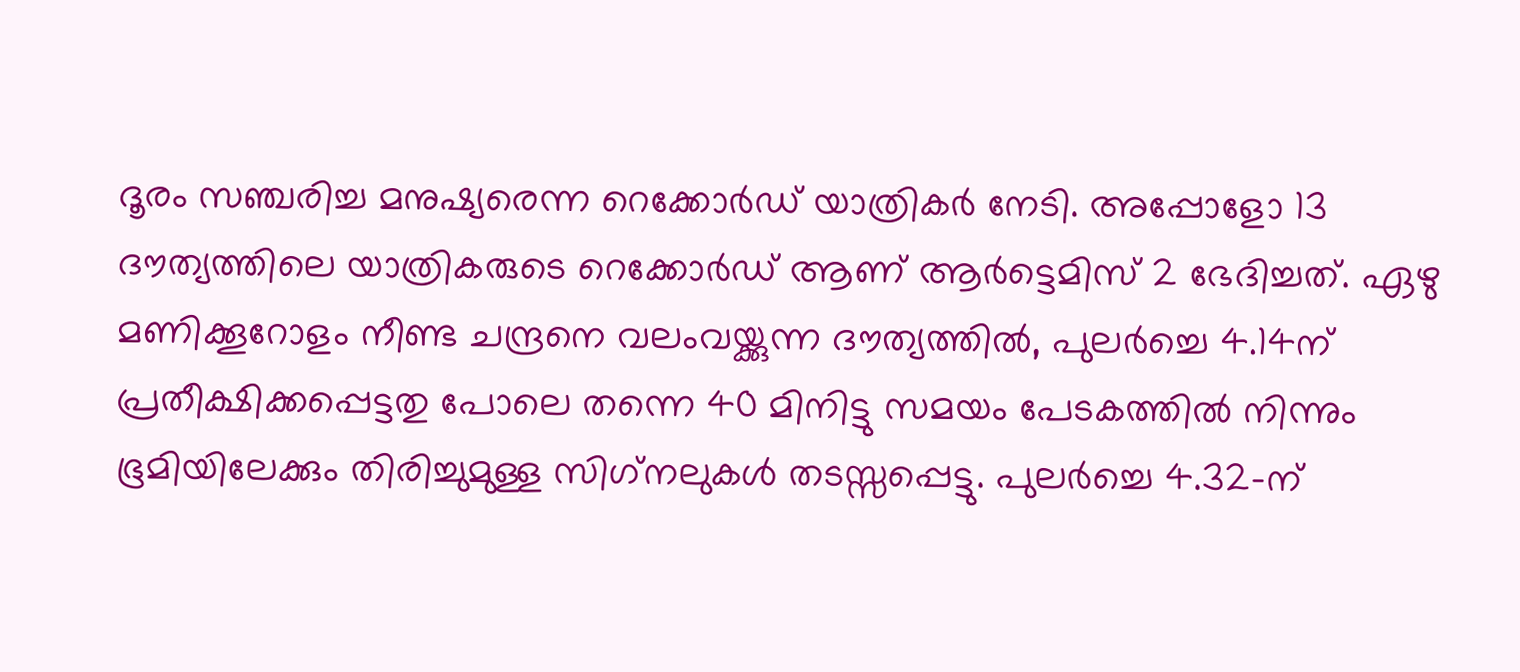ദൂരം സഞ്ചരിച്ച മനുഷ്യരെന്ന റെക്കോര്‍ഡ് യാത്രികര്‍ നേടി. അപ്പോളോ 13 ദൗത്യത്തിലെ യാത്രികരുടെ റെക്കോര്‍ഡ് ആണ് ആര്‍ട്ടെമിസ് 2 ഭേദിച്ചത്. ഏഴു മണിക്കൂറോളം നീണ്ട ചന്ദ്രനെ വലംവയ്ക്കുന്ന ദൗത്യത്തില്‍, പുലര്‍ച്ചെ 4.14ന് പ്രതീക്ഷിക്കപ്പെട്ടതു പോലെ തന്നെ 40 മിനിട്ടു സമയം പേടകത്തില്‍ നിന്നും ഭൂമിയിലേക്കും തിരിച്ചുമുള്ള സിഗ്‌നലുകള്‍ തടസ്സപ്പെട്ടു. പുലര്‍ച്ചെ 4.32-ന്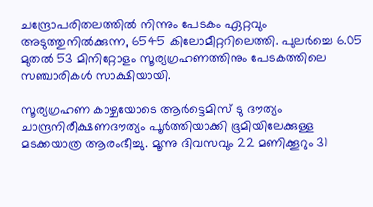ചന്ദ്രോപരിതലത്തില്‍ നിന്നും പേടകം ഏറ്റവും അടുത്തുനില്‍ക്കുന്ന, 6545 കിലോമീറ്ററിലെത്തി. പുലര്‍ച്ചെ 6.05 മുതല്‍ 53 മിനിറ്റോളം സൂര്യഗ്രഹണത്തിനും പേടകത്തിലെ സഞ്ചാരികള്‍ സാക്ഷിയായി.

സൂര്യഗ്രഹണ കാഴ്ചയോടെ ആര്‍ട്ടെമിസ് ടു ദൗത്യം ചാന്ദ്രനിരീക്ഷണദൗത്യം പൂര്‍ത്തിയാക്കി ഭൂമിയിലേക്കുള്ള മടക്കയാത്ര ആരംഭീച്ചു. മൂന്നു ദിവസവും 22 മണിക്കൂറും 31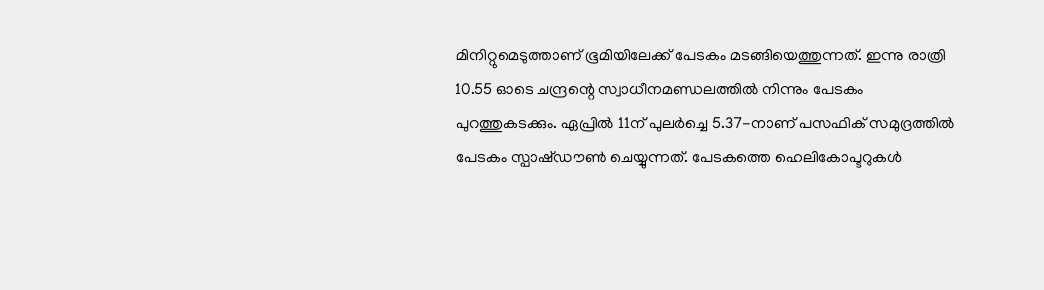മിനിറ്റുമെടുത്താണ് ഭൂമിയിലേക്ക് പേടകം മടങ്ങിയെത്തുന്നത്. ഇന്നു രാത്രി 10.55 ഓടെ ചന്ദ്രന്റെ സ്വാധീനമണ്ഡലത്തില്‍ നിന്നും പേടകം പുറത്തുകടക്കും. ഏപ്രില്‍ 11ന് പുലര്‍ച്ചെ 5.37-നാണ് പസഫിക് സമുദ്രത്തില്‍ പേടകം സ്പാഷ്ഡൗണ്‍ ചെയ്യുന്നത്. പേടകത്തെ ഹെലികോപ്ടറുകള്‍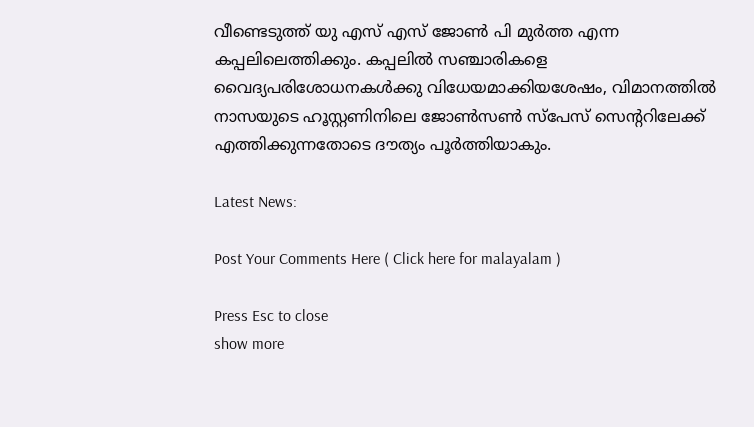വീണ്ടെടുത്ത് യു എസ് എസ് ജോണ്‍ പി മുര്‍ത്ത എന്ന കപ്പലിലെത്തിക്കും. കപ്പലില്‍ സഞ്ചാരികളെ വൈദ്യപരിശോധനകള്‍ക്കു വിധേയമാക്കിയശേഷം, വിമാനത്തില്‍ നാസയുടെ ഹൂസ്റ്റണിനിലെ ജോണ്‍സണ്‍ സ്പേസ് സെന്ററിലേക്ക് എത്തിക്കുന്നതോടെ ദൗത്യം പൂര്‍ത്തിയാകും.

Latest News:

Post Your Comments Here ( Click here for malayalam )

Press Esc to close
show more